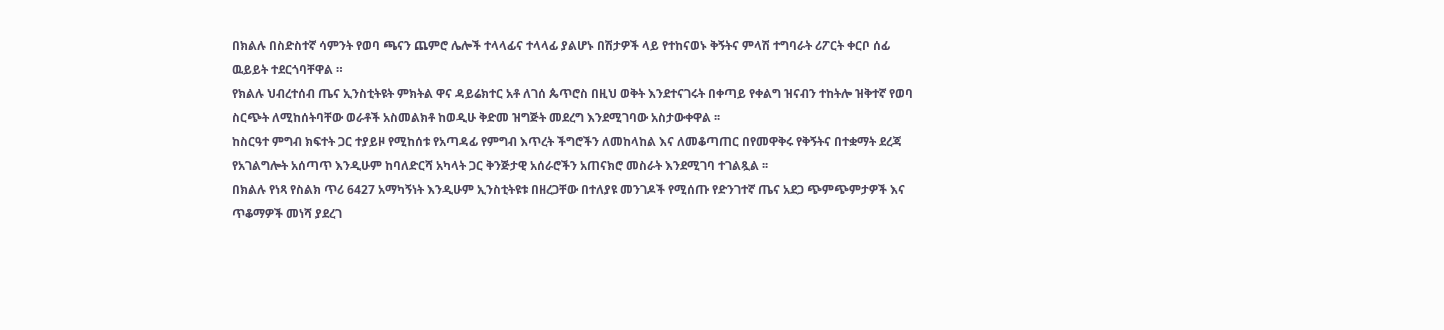በክልሉ በስድስተኛ ሳምንት የወባ ጫናን ጨምሮ ሌሎች ተላላፊና ተላላፊ ያልሆኑ በሽታዎች ላይ የተከናወኑ ቅኝትና ምላሽ ተግባራት ሪፖርት ቀርቦ ሰፊ ዉይይት ተደርጎባቸዋል ።
የክልሉ ህብረተሰብ ጤና ኢንስቲትዩት ምክትል ዋና ዳይሬክተር አቶ ለገሰ ጴጥሮስ በዚህ ወቅት እንደተናገሩት በቀጣይ የቀልግ ዝናብን ተከትሎ ዝቅተኛ የወባ ስርጭት ለሚከሰትባቸው ወራቶች አስመልክቶ ከወዲሁ ቅድመ ዝግጅት መደረግ እንደሚገባው አስታውቀዋል ፡፡
ከስርዓተ ምግብ ክፍተት ጋር ተያይዞ የሚከሰቱ የአጣዳፊ የምግብ እጥረት ችግሮችን ለመከላከል እና ለመቆጣጠር በየመዋቅሩ የቅኝትና በተቋማት ደረጃ የአገልግሎት አሰጣጥ እንዲሁም ከባለድርሻ አካላት ጋር ቅንጅታዊ አሰራሮችን አጠናክሮ መስራት እንደሚገባ ተገልጿል ፡፡
በክልሉ የነጻ የስልክ ጥሪ 6427 አማካኝነት እንዲሁም ኢንስቲትዩቱ በዘረጋቸው በተለያዩ መንገዶች የሚሰጡ የድንገተኛ ጤና አደጋ ጭምጭምታዎች እና ጥቆማዎች መነሻ ያደረገ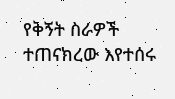የቅኝት ስራዎች ተጠናክረው እየተሰሩ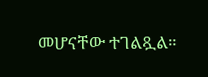መሆናቸው ተገልጿል።